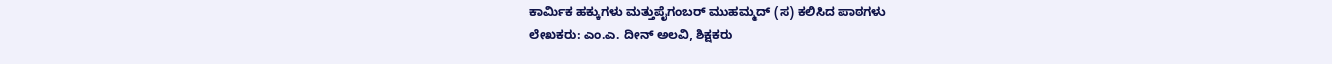ಕಾರ್ಮಿಕ ಹಕ್ಕುಗಳು ಮತ್ತುಪೈಗಂಬರ್ ಮುಹಮ್ಮದ್ (ಸ) ಕಲಿಸಿದ ಪಾಠಗಳು
ಲೇಖಕರು: ಎಂ.ಎ. ದೀನ್ ಅಲವಿ, ಶಿಕ್ಷಕರು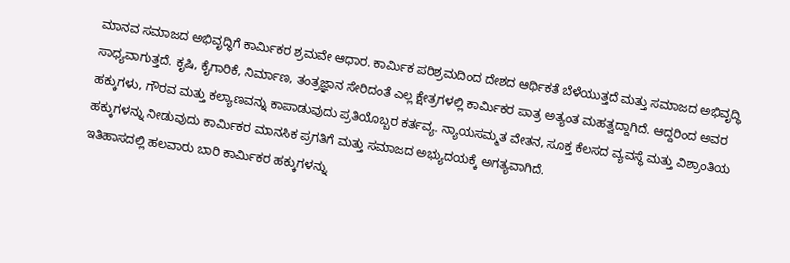ಮಾನವ ಸಮಾಜದ ಅಭಿವೃದ್ಧಿಗೆ ಕಾರ್ಮಿಕರ ಶ್ರಮವೇ ಆಧಾರ. ಕಾರ್ಮಿಕ ಪರಿಶ್ರಮದಿಂದ ದೇಶದ ಆರ್ಥಿಕತೆ ಬೆಳೆಯುತ್ತದೆ ಮತ್ತು ಸಮಾಜದ ಅಭಿವೃದ್ಧಿ ಸಾಧ್ಯವಾಗುತ್ತದೆ. ಕೃಷಿ, ಕೈಗಾರಿಕೆ, ನಿರ್ಮಾಣ, ತಂತ್ರಜ್ಞಾನ ಸೇರಿದಂತೆ ಎಲ್ಲ ಕ್ಷೇತ್ರಗಳಲ್ಲಿ ಕಾರ್ಮಿಕರ ಪಾತ್ರ ಅತ್ಯಂತ ಮಹತ್ವದ್ದಾಗಿದೆ. ಆದ್ದರಿಂದ ಅವರ ಹಕ್ಕುಗಳು, ಗೌರವ ಮತ್ತು ಕಲ್ಯಾಣವನ್ನು ಕಾಪಾಡುವುದು ಪ್ರತಿಯೊಬ್ಬರ ಕರ್ತವ್ಯ. ನ್ಯಾಯಸಮ್ಮತ ವೇತನ, ಸೂಕ್ತ ಕೆಲಸದ ವ್ಯವಸ್ಥೆ ಮತ್ತು ವಿಶ್ರಾಂತಿಯ ಹಕ್ಕುಗಳನ್ನು ನೀಡುವುದು ಕಾರ್ಮಿಕರ ಮಾನಸಿಕ ಪ್ರಗತಿಗೆ ಮತ್ತು ಸಮಾಜದ ಅಭ್ಯುದಯಕ್ಕೆ ಅಗತ್ಯವಾಗಿದೆ.
ಇತಿಹಾಸದಲ್ಲಿ ಹಲವಾರು ಬಾರಿ ಕಾರ್ಮಿಕರ ಹಕ್ಕುಗಳನ್ನು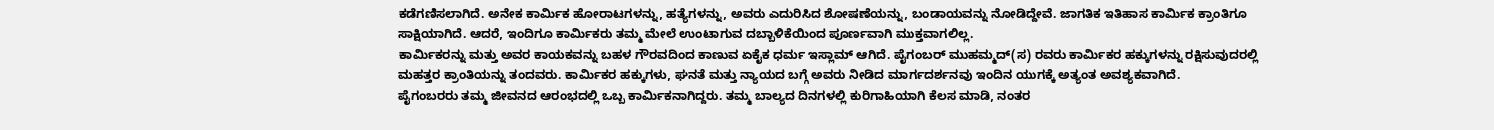ಕಡೆಗಣಿಸಲಾಗಿದೆ. ಅನೇಕ ಕಾರ್ಮಿಕ ಹೋರಾಟಗಳನ್ನು, ಹತ್ಯೆಗಳನ್ನು, ಅವರು ಎದುರಿಸಿದ ಶೋಷಣೆಯನ್ನು, ಬಂಡಾಯವನ್ನು ನೋಡಿದ್ದೇವೆ. ಜಾಗತಿಕ ಇತಿಹಾಸ ಕಾರ್ಮಿಕ ಕ್ರಾಂತಿಗೂ ಸಾಕ್ಷಿಯಾಗಿದೆ. ಆದರೆ, ಇಂದಿಗೂ ಕಾರ್ಮಿಕರು ತಮ್ಮ ಮೇಲೆ ಉಂಟಾಗುವ ದಬ್ಬಾಳಿಕೆಯಿಂದ ಪೂರ್ಣವಾಗಿ ಮುಕ್ತವಾಗಲಿಲ್ಲ.
ಕಾರ್ಮಿಕರನ್ನು ಮತ್ತು ಅವರ ಕಾಯಕವನ್ನು ಬಹಳ ಗೌರವದಿಂದ ಕಾಣುವ ಏಕೈಕ ಧರ್ಮ ಇಸ್ಲಾಮ್ ಆಗಿದೆ. ಪೈಗಂಬರ್ ಮುಹಮ್ಮದ್(ಸ) ರವರು ಕಾರ್ಮಿಕರ ಹಕ್ಕುಗಳನ್ನು ರಕ್ಷಿಸುವುದರಲ್ಲಿ ಮಹತ್ತರ ಕ್ರಾಂತಿಯನ್ನು ತಂದವರು. ಕಾರ್ಮಿಕರ ಹಕ್ಕುಗಳು, ಘನತೆ ಮತ್ತು ನ್ಯಾಯದ ಬಗ್ಗೆ ಅವರು ನೀಡಿದ ಮಾರ್ಗದರ್ಶನವು ಇಂದಿನ ಯುಗಕ್ಕೆ ಅತ್ಯಂತ ಅವಶ್ಯಕವಾಗಿದೆ.
ಪೈಗಂಬರರು ತಮ್ಮ ಜೀವನದ ಆರಂಭದಲ್ಲಿ ಒಬ್ಬ ಕಾರ್ಮಿಕನಾಗಿದ್ದರು. ತಮ್ಮ ಬಾಲ್ಯದ ದಿನಗಳಲ್ಲಿ ಕುರಿಗಾಹಿಯಾಗಿ ಕೆಲಸ ಮಾಡಿ, ನಂತರ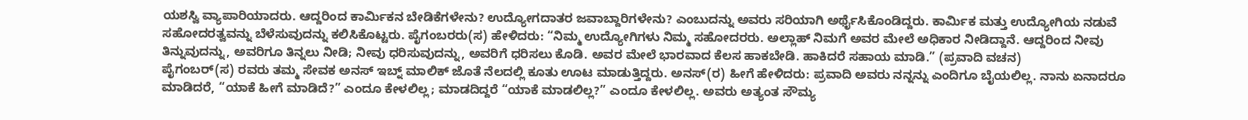ಯಶಸ್ವಿ ವ್ಯಾಪಾರಿಯಾದರು. ಆದ್ದರಿಂದ ಕಾರ್ಮಿಕನ ಬೇಡಿಕೆಗಳೇನು? ಉದ್ಯೋಗದಾತರ ಜವಾಬ್ದಾರಿಗಳೇನು? ಎಂಬುದನ್ನು ಅವರು ಸರಿಯಾಗಿ ಅರ್ಥೈಸಿಕೊಂಡಿದ್ದರು. ಕಾರ್ಮಿಕ ಮತ್ತು ಉದ್ಯೋಗಿಯ ನಡುವೆ ಸಹೋದರತ್ವವನ್ನು ಬೆಳೆಸುವುದನ್ನು ಕಲಿಸಿಕೊಟ್ಟರು. ಪೈಗಂಬರರು(ಸ) ಹೇಳಿದರು: “ನಿಮ್ಮ ಉದ್ಯೋಗಿಗಳು ನಿಮ್ಮ ಸಹೋದರರು. ಅಲ್ಲಾಹ್ ನಿಮಗೆ ಅವರ ಮೇಲೆ ಅಧಿಕಾರ ನೀಡಿದ್ದಾನೆ. ಆದ್ದರಿಂದ ನೀವು ತಿನ್ನುವುದನ್ನು, ಅವರಿಗೂ ತಿನ್ನಲು ನೀಡಿ; ನೀವು ಧರಿಸುವುದನ್ನು, ಅವರಿಗೆ ಧರಿಸಲು ಕೊಡಿ. ಅವರ ಮೇಲೆ ಭಾರವಾದ ಕೆಲಸ ಹಾಕಬೇಡಿ. ಹಾಕಿದರೆ ಸಹಾಯ ಮಾಡಿ.” (ಪ್ರವಾದಿ ವಚನ)
ಪೈಗಂಬರ್(ಸ) ರವರು ತಮ್ಮ ಸೇವಕ ಅನಸ್ ಇಬ್ನ್ ಮಾಲಿಕ್ ಜೊತೆ ನೆಲದಲ್ಲಿ ಕೂತು ಊಟ ಮಾಡುತ್ತಿದ್ದರು. ಅನಸ್(ರ) ಹೀಗೆ ಹೇಳಿದರು: ಪ್ರವಾದಿ ಅವರು ನನ್ನನ್ನು ಎಂದಿಗೂ ಬೈಯಲಿಲ್ಲ. ನಾನು ಏನಾದರೂ ಮಾಡಿದರೆ, “ಯಾಕೆ ಹೀಗೆ ಮಾಡಿದೆ?” ಎಂದೂ ಕೇಳಲಿಲ್ಲ; ಮಾಡದಿದ್ದರೆ “ಯಾಕೆ ಮಾಡಲಿಲ್ಲ?” ಎಂದೂ ಕೇಳಲಿಲ್ಲ. ಅವರು ಅತ್ಯಂತ ಸೌಮ್ಯ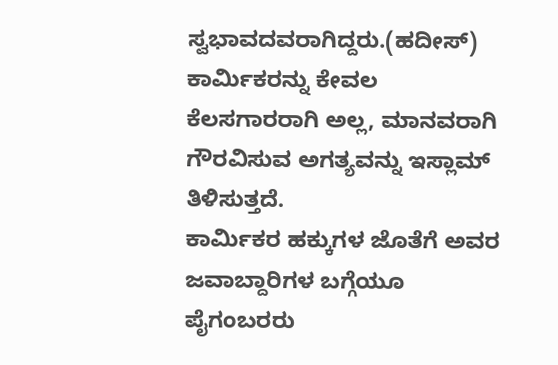ಸ್ವಭಾವದವರಾಗಿದ್ದರು.(ಹದೀಸ್) ಕಾರ್ಮಿಕರನ್ನು ಕೇವಲ ಕೆಲಸಗಾರರಾಗಿ ಅಲ್ಲ, ಮಾನವರಾಗಿ ಗೌರವಿಸುವ ಅಗತ್ಯವನ್ನು ಇಸ್ಲಾಮ್ ತಿಳಿಸುತ್ತದೆ.
ಕಾರ್ಮಿಕರ ಹಕ್ಕುಗಳ ಜೊತೆಗೆ ಅವರ ಜವಾಬ್ದಾರಿಗಳ ಬಗ್ಗೆಯೂ ಪೈಗಂಬರರು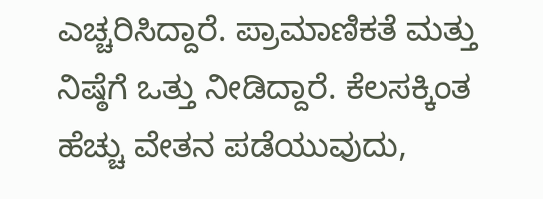ಎಚ್ಚರಿಸಿದ್ದಾರೆ. ಪ್ರಾಮಾಣಿಕತೆ ಮತ್ತು ನಿಷ್ಠೆಗೆ ಒತ್ತು ನೀಡಿದ್ದಾರೆ. ಕೆಲಸಕ್ಕಿಂತ ಹೆಚ್ಚು ವೇತನ ಪಡೆಯುವುದು,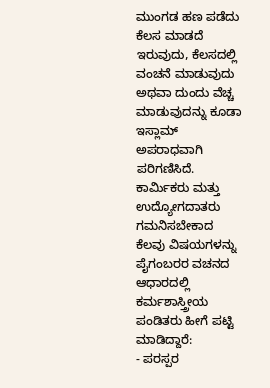ಮುಂಗಡ ಹಣ ಪಡೆದು ಕೆಲಸ ಮಾಡದೆ ಇರುವುದು, ಕೆಲಸದಲ್ಲಿ ವಂಚನೆ ಮಾಡುವುದು ಅಥವಾ ದುಂದು ವೆಚ್ಚ ಮಾಡುವುದನ್ನು ಕೂಡಾ ಇಸ್ಲಾಮ್ ಅಪರಾಧವಾಗಿ ಪರಿಗಣಿಸಿದೆ. ಕಾರ್ಮಿಕರು ಮತ್ತು ಉದ್ಯೋಗದಾತರು ಗಮನಿಸಬೇಕಾದ ಕೆಲವು ವಿಷಯಗಳನ್ನು ಪೈಗಂಬರರ ವಚನದ ಆಧಾರದಲ್ಲಿ ಕರ್ಮಶಾಸ್ತ್ರೀಯ ಪಂಡಿತರು ಹೀಗೆ ಪಟ್ಟಿ ಮಾಡಿದ್ದಾರೆ:
- ಪರಸ್ಪರ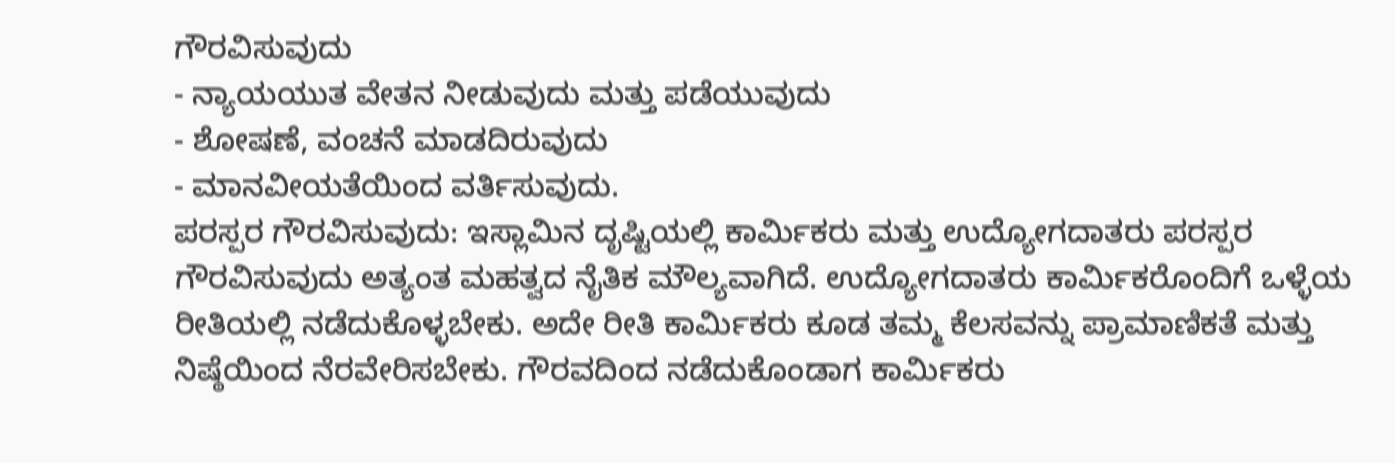ಗೌರವಿಸುವುದು
- ನ್ಯಾಯಯುತ ವೇತನ ನೀಡುವುದು ಮತ್ತು ಪಡೆಯುವುದು
- ಶೋಷಣೆ, ವಂಚನೆ ಮಾಡದಿರುವುದು
- ಮಾನವೀಯತೆಯಿಂದ ವರ್ತಿಸುವುದು.
ಪರಸ್ಪರ ಗೌರವಿಸುವುದು: ಇಸ್ಲಾಮಿನ ದೃಷ್ಟಿಯಲ್ಲಿ ಕಾರ್ಮಿಕರು ಮತ್ತು ಉದ್ಯೋಗದಾತರು ಪರಸ್ಪರ ಗೌರವಿಸುವುದು ಅತ್ಯಂತ ಮಹತ್ವದ ನೈತಿಕ ಮೌಲ್ಯವಾಗಿದೆ. ಉದ್ಯೋಗದಾತರು ಕಾರ್ಮಿಕರೊಂದಿಗೆ ಒಳ್ಳೆಯ ರೀತಿಯಲ್ಲಿ ನಡೆದುಕೊಳ್ಳಬೇಕು. ಅದೇ ರೀತಿ ಕಾರ್ಮಿಕರು ಕೂಡ ತಮ್ಮ ಕೆಲಸವನ್ನು ಪ್ರಾಮಾಣಿಕತೆ ಮತ್ತು ನಿಷ್ಠೆಯಿಂದ ನೆರವೇರಿಸಬೇಕು. ಗೌರವದಿಂದ ನಡೆದುಕೊಂಡಾಗ ಕಾರ್ಮಿಕರು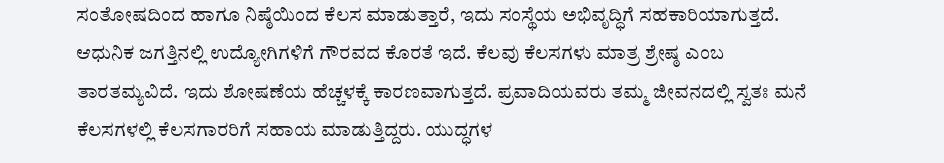ಸಂತೋಷದಿಂದ ಹಾಗೂ ನಿಷ್ಠೆಯಿಂದ ಕೆಲಸ ಮಾಡುತ್ತಾರೆ, ಇದು ಸಂಸ್ಥೆಯ ಅಭಿವೃದ್ಧಿಗೆ ಸಹಕಾರಿಯಾಗುತ್ತದೆ.
ಆಧುನಿಕ ಜಗತ್ತಿನಲ್ಲಿ ಉದ್ಯೋಗಿಗಳಿಗೆ ಗೌರವದ ಕೊರತೆ ಇದೆ. ಕೆಲವು ಕೆಲಸಗಳು ಮಾತ್ರ ಶ್ರೇಷ್ಠ ಎಂಬ ತಾರತಮ್ಯವಿದೆ. ಇದು ಶೋಷಣೆಯ ಹೆಚ್ಚಳಕ್ಕೆ ಕಾರಣವಾಗುತ್ತದೆ. ಪ್ರವಾದಿಯವರು ತಮ್ಮ ಜೀವನದಲ್ಲಿ ಸ್ವತಃ ಮನೆ ಕೆಲಸಗಳಲ್ಲಿ ಕೆಲಸಗಾರರಿಗೆ ಸಹಾಯ ಮಾಡುತ್ತಿದ್ದರು. ಯುದ್ಧಗಳ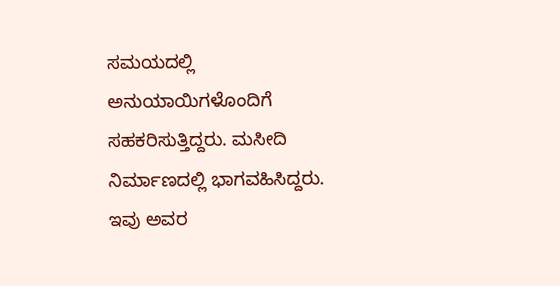ಸಮಯದಲ್ಲಿ ಅನುಯಾಯಿಗಳೊಂದಿಗೆ ಸಹಕರಿಸುತ್ತಿದ್ದರು. ಮಸೀದಿ ನಿರ್ಮಾಣದಲ್ಲಿ ಭಾಗವಹಿಸಿದ್ದರು. ಇವು ಅವರ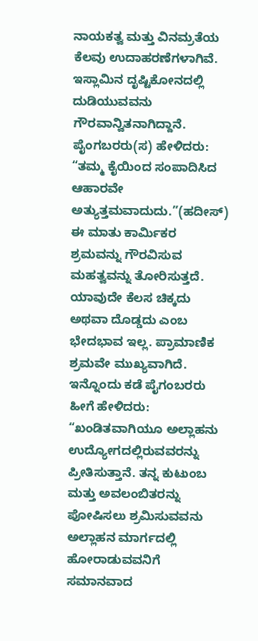ನಾಯಕತ್ವ ಮತ್ತು ವಿನಮ್ರತೆಯ ಕೆಲವು ಉದಾಹರಣೆಗಳಾಗಿವೆ.
ಇಸ್ಲಾಮಿನ ದೃಷ್ಟಿಕೋನದಲ್ಲಿ ದುಡಿಯುವವನು ಗೌರವಾನ್ವಿತನಾಗಿದ್ದಾನೆ. ಪೈಂಗಬರರು(ಸ) ಹೇಳಿದರು: “ತಮ್ಮ ಕೈಯಿಂದ ಸಂಪಾದಿಸಿದ ಆಹಾರವೇ ಅತ್ಯುತ್ತಮವಾದುದು.”(ಹದೀಸ್) ಈ ಮಾತು ಕಾರ್ಮಿಕರ ಶ್ರಮವನ್ನು ಗೌರವಿಸುವ ಮಹತ್ವವನ್ನು ತೋರಿಸುತ್ತದೆ. ಯಾವುದೇ ಕೆಲಸ ಚಿಕ್ಕದು ಅಥವಾ ದೊಡ್ಡದು ಎಂಬ ಭೇದಭಾವ ಇಲ್ಲ. ಪ್ರಾಮಾಣಿಕ ಶ್ರಮವೇ ಮುಖ್ಯವಾಗಿದೆ. ಇನ್ನೊಂದು ಕಡೆ ಪೈಗಂಬರರು ಹೀಗೆ ಹೇಳಿದರು: “ಖಂಡಿತವಾಗಿಯೂ ಅಲ್ಲಾಹನು ಉದ್ಯೋಗದಲ್ಲಿರುವವರನ್ನು ಪ್ರೀತಿಸುತ್ತಾನೆ. ತನ್ನ ಕುಟುಂಬ ಮತ್ತು ಅವಲಂಬಿತರನ್ನು ಪೋಷಿಸಲು ಶ್ರಮಿಸುವವನು ಅಲ್ಲಾಹನ ಮಾರ್ಗದಲ್ಲಿ ಹೋರಾಡುವವನಿಗೆ ಸಮಾನವಾದ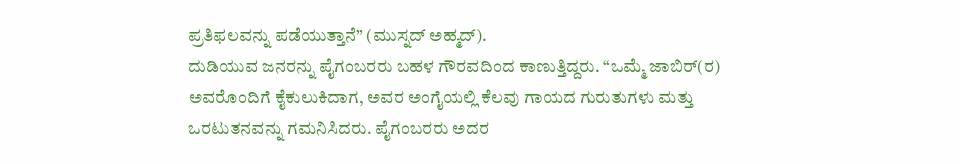ಪ್ರತಿಫಲವನ್ನು ಪಡೆಯುತ್ತಾನೆ” (ಮುಸ್ನದ್ ಅಹ್ಮದ್).
ದುಡಿಯುವ ಜನರನ್ನು ಪೈಗಂಬರರು ಬಹಳ ಗೌರವದಿಂದ ಕಾಣುತ್ತಿದ್ದರು. “ಒಮ್ಮೆ ಜಾಬಿರ್(ರ) ಅವರೊಂದಿಗೆ ಕೈಕುಲುಕಿದಾಗ, ಅವರ ಅಂಗೈಯಲ್ಲಿ ಕೆಲವು ಗಾಯದ ಗುರುತುಗಳು ಮತ್ತು ಒರಟುತನವನ್ನು ಗಮನಿಸಿದರು. ಪೈಗಂಬರರು ಅದರ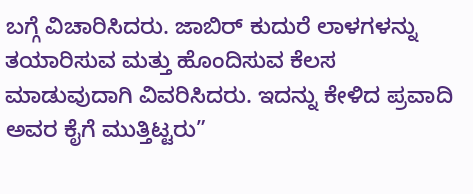ಬಗ್ಗೆ ವಿಚಾರಿಸಿದರು. ಜಾಬಿರ್ ಕುದುರೆ ಲಾಳಗಳನ್ನು ತಯಾರಿಸುವ ಮತ್ತು ಹೊಂದಿಸುವ ಕೆಲಸ ಮಾಡುವುದಾಗಿ ವಿವರಿಸಿದರು. ಇದನ್ನು ಕೇಳಿದ ಪ್ರವಾದಿ ಅವರ ಕೈಗೆ ಮುತ್ತಿಟ್ಟರು”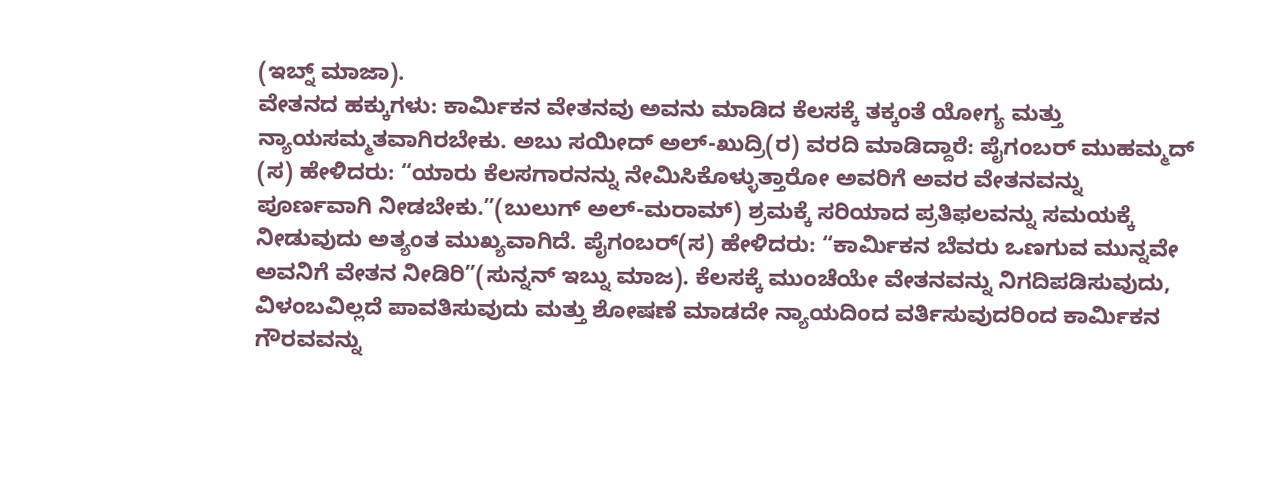(ಇಬ್ನ್ ಮಾಜಾ).
ವೇತನದ ಹಕ್ಕುಗಳು: ಕಾರ್ಮಿಕನ ವೇತನವು ಅವನು ಮಾಡಿದ ಕೆಲಸಕ್ಕೆ ತಕ್ಕಂತೆ ಯೋಗ್ಯ ಮತ್ತು ನ್ಯಾಯಸಮ್ಮತವಾಗಿರಬೇಕು. ಅಬು ಸಯೀದ್ ಅಲ್-ಖುದ್ರಿ(ರ) ವರದಿ ಮಾಡಿದ್ದಾರೆ: ಪೈಗಂಬರ್ ಮುಹಮ್ಮದ್ (ಸ) ಹೇಳಿದರು: “ಯಾರು ಕೆಲಸಗಾರನನ್ನು ನೇಮಿಸಿಕೊಳ್ಳುತ್ತಾರೋ ಅವರಿಗೆ ಅವರ ವೇತನವನ್ನು ಪೂರ್ಣವಾಗಿ ನೀಡಬೇಕು.”(ಬುಲುಗ್ ಅಲ್-ಮರಾಮ್) ಶ್ರಮಕ್ಕೆ ಸರಿಯಾದ ಪ್ರತಿಫಲವನ್ನು ಸಮಯಕ್ಕೆ ನೀಡುವುದು ಅತ್ಯಂತ ಮುಖ್ಯವಾಗಿದೆ. ಪೈಗಂಬರ್(ಸ) ಹೇಳಿದರು: “ಕಾರ್ಮಿಕನ ಬೆವರು ಒಣಗುವ ಮುನ್ನವೇ ಅವನಿಗೆ ವೇತನ ನೀಡಿರಿ”(ಸುನ್ನನ್ ಇಬ್ನು ಮಾಜ). ಕೆಲಸಕ್ಕೆ ಮುಂಚೆಯೇ ವೇತನವನ್ನು ನಿಗದಿಪಡಿಸುವುದು, ವಿಳಂಬವಿಲ್ಲದೆ ಪಾವತಿಸುವುದು ಮತ್ತು ಶೋಷಣೆ ಮಾಡದೇ ನ್ಯಾಯದಿಂದ ವರ್ತಿಸುವುದರಿಂದ ಕಾರ್ಮಿಕನ ಗೌರವವನ್ನು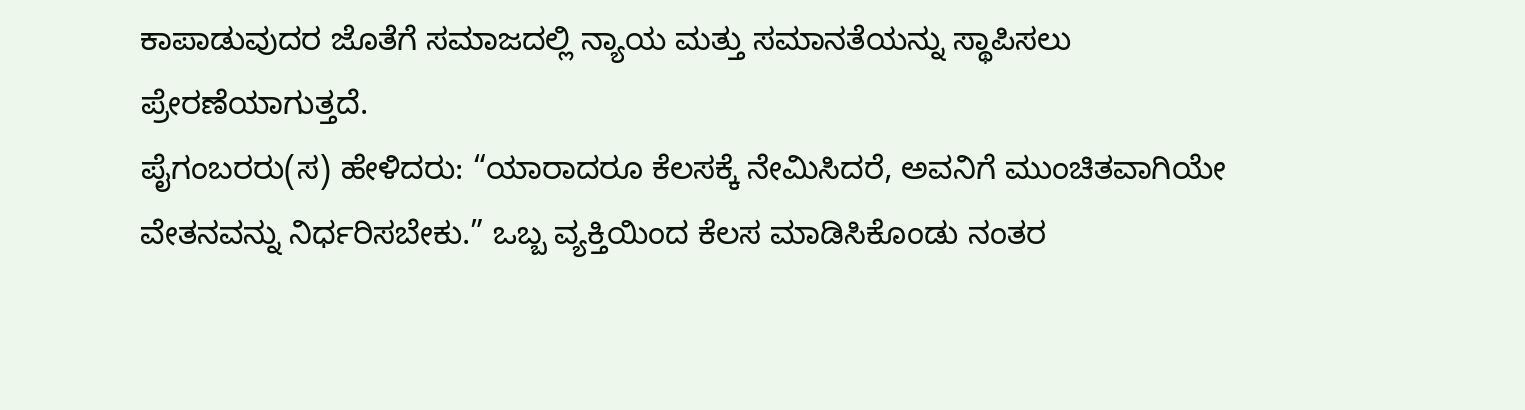ಕಾಪಾಡುವುದರ ಜೊತೆಗೆ ಸಮಾಜದಲ್ಲಿ ನ್ಯಾಯ ಮತ್ತು ಸಮಾನತೆಯನ್ನು ಸ್ಥಾಪಿಸಲು ಪ್ರೇರಣೆಯಾಗುತ್ತದೆ.
ಪೈಗಂಬರರು(ಸ) ಹೇಳಿದರು: “ಯಾರಾದರೂ ಕೆಲಸಕ್ಕೆ ನೇಮಿಸಿದರೆ, ಅವನಿಗೆ ಮುಂಚಿತವಾಗಿಯೇ ವೇತನವನ್ನು ನಿರ್ಧರಿಸಬೇಕು.” ಒಬ್ಬ ವ್ಯಕ್ತಿಯಿಂದ ಕೆಲಸ ಮಾಡಿಸಿಕೊಂಡು ನಂತರ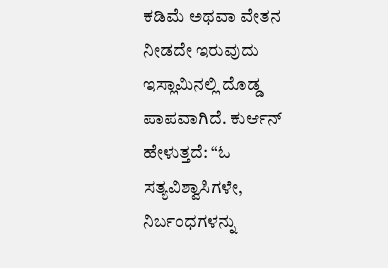ಕಡಿಮೆ ಅಥವಾ ವೇತನ ನೀಡದೇ ಇರುವುದು ಇಸ್ಲಾಮಿನಲ್ಲಿ ದೊಡ್ಡ ಪಾಪವಾಗಿದೆ. ಕುರ್ಆನ್ ಹೇಳುತ್ತದೆ: “ಓ ಸತ್ಯವಿಶ್ವಾಸಿಗಳೇ, ನಿರ್ಬಂಧಗಳನ್ನು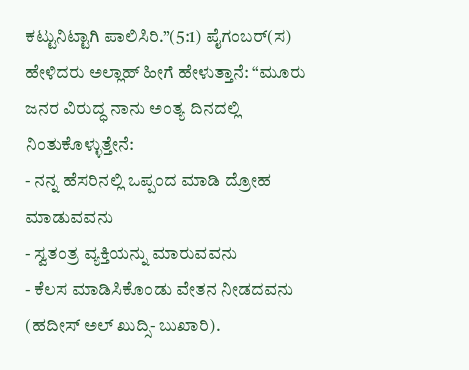ಕಟ್ಟುನಿಟ್ಟಾಗಿ ಪಾಲಿಸಿರಿ.”(5:1) ಪೈಗಂಬರ್(ಸ) ಹೇಳಿದರು ಅಲ್ಲಾಹ್ ಹೀಗೆ ಹೇಳುತ್ತಾನೆ: “ಮೂರು ಜನರ ವಿರುದ್ಧ ನಾನು ಅಂತ್ಯ ದಿನದಲ್ಲಿ ನಿಂತುಕೊಳ್ಳುತ್ತೇನೆ:
- ನನ್ನ ಹೆಸರಿನಲ್ಲಿ ಒಪ್ಪಂದ ಮಾಡಿ ದ್ರೋಹ ಮಾಡುವವನು
- ಸ್ವತಂತ್ರ ವ್ಯಕ್ತಿಯನ್ನು ಮಾರುವವನು
- ಕೆಲಸ ಮಾಡಿಸಿಕೊಂಡು ವೇತನ ನೀಡದವನು (ಹದೀಸ್ ಅಲ್ ಖುದ್ಸಿ- ಬುಖಾರಿ).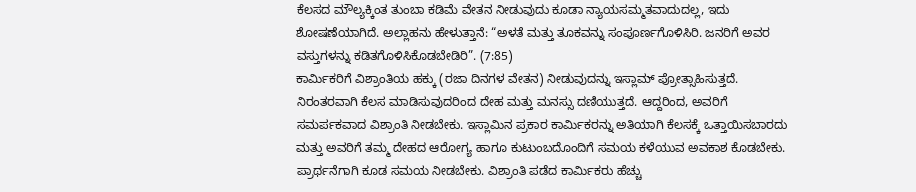ಕೆಲಸದ ಮೌಲ್ಯಕ್ಕಿಂತ ತುಂಬಾ ಕಡಿಮೆ ವೇತನ ನೀಡುವುದು ಕೂಡಾ ನ್ಯಾಯಸಮ್ಮತವಾದುದಲ್ಲ, ಇದು ಶೋಷಣೆಯಾಗಿದೆ. ಅಲ್ಲಾಹನು ಹೇಳುತ್ತಾನೆ: “ಅಳತೆ ಮತ್ತು ತೂಕವನ್ನು ಸಂಪೂರ್ಣಗೊಳಿಸಿರಿ. ಜನರಿಗೆ ಅವರ ವಸ್ತುಗಳನ್ನು ಕಡಿತಗೊಳಿಸಿಕೊಡಬೇಡಿರಿ”. (7:85)
ಕಾರ್ಮಿಕರಿಗೆ ವಿಶ್ರಾಂತಿಯ ಹಕ್ಕು (ರಜಾ ದಿನಗಳ ವೇತನ) ನೀಡುವುದನ್ನು ಇಸ್ಲಾಮ್ ಪ್ರೋತ್ಸಾಹಿಸುತ್ತದೆ. ನಿರಂತರವಾಗಿ ಕೆಲಸ ಮಾಡಿಸುವುದರಿಂದ ದೇಹ ಮತ್ತು ಮನಸ್ಸು ದಣಿಯುತ್ತದೆ. ಆದ್ದರಿಂದ, ಅವರಿಗೆ ಸಮರ್ಪಕವಾದ ವಿಶ್ರಾಂತಿ ನೀಡಬೇಕು. ಇಸ್ಲಾಮಿನ ಪ್ರಕಾರ ಕಾರ್ಮಿಕರನ್ನು ಅತಿಯಾಗಿ ಕೆಲಸಕ್ಕೆ ಒತ್ತಾಯಿಸಬಾರದು ಮತ್ತು ಅವರಿಗೆ ತಮ್ಮ ದೇಹದ ಆರೋಗ್ಯ ಹಾಗೂ ಕುಟುಂಬದೊಂದಿಗೆ ಸಮಯ ಕಳೆಯುವ ಅವಕಾಶ ಕೊಡಬೇಕು. ಪ್ರಾರ್ಥನೆಗಾಗಿ ಕೂಡ ಸಮಯ ನೀಡಬೇಕು. ವಿಶ್ರಾಂತಿ ಪಡೆದ ಕಾರ್ಮಿಕರು ಹೆಚ್ಚು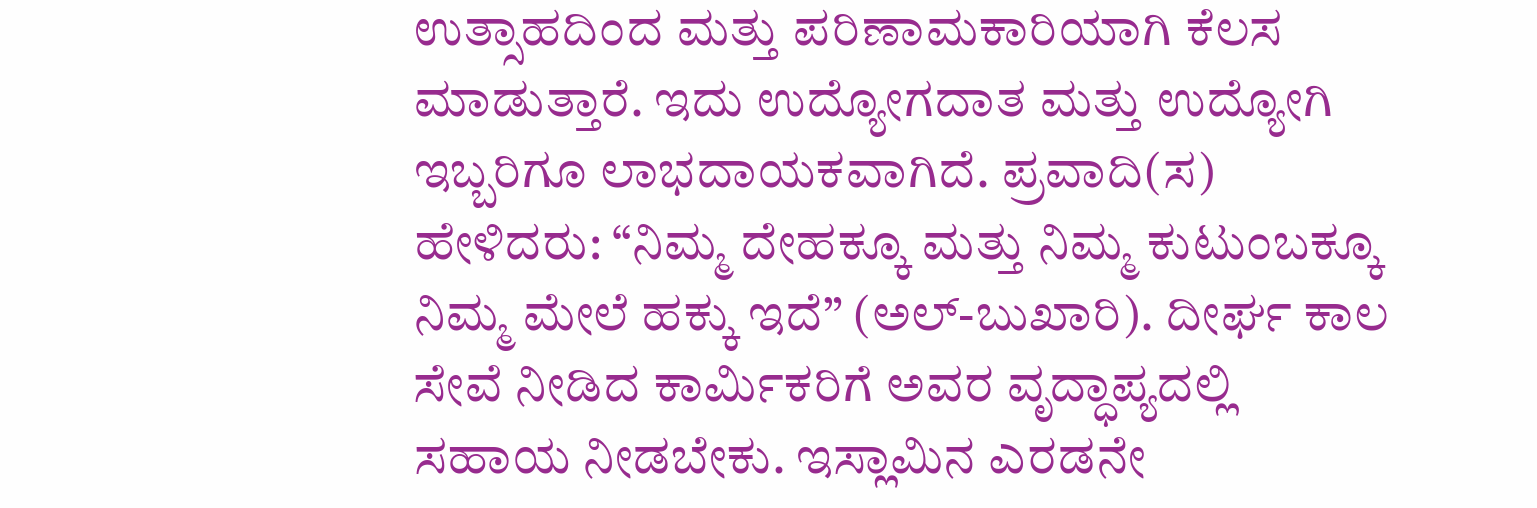ಉತ್ಸಾಹದಿಂದ ಮತ್ತು ಪರಿಣಾಮಕಾರಿಯಾಗಿ ಕೆಲಸ ಮಾಡುತ್ತಾರೆ. ಇದು ಉದ್ಯೋಗದಾತ ಮತ್ತು ಉದ್ಯೋಗಿ ಇಬ್ಬರಿಗೂ ಲಾಭದಾಯಕವಾಗಿದೆ. ಪ್ರವಾದಿ(ಸ) ಹೇಳಿದರು: “ನಿಮ್ಮ ದೇಹಕ್ಕೂ ಮತ್ತು ನಿಮ್ಮ ಕುಟುಂಬಕ್ಕೂ ನಿಮ್ಮ ಮೇಲೆ ಹಕ್ಕು ಇದೆ” (ಅಲ್-ಬುಖಾರಿ). ದೀರ್ಘ ಕಾಲ ಸೇವೆ ನೀಡಿದ ಕಾರ್ಮಿಕರಿಗೆ ಅವರ ವೃದ್ಧಾಪ್ಯದಲ್ಲಿ ಸಹಾಯ ನೀಡಬೇಕು. ಇಸ್ಲಾಮಿನ ಎರಡನೇ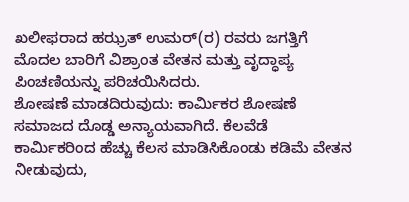ಖಲೀಫರಾದ ಹಝ್ರತ್ ಉಮರ್(ರ) ರವರು ಜಗತ್ತಿಗೆ ಮೊದಲ ಬಾರಿಗೆ ವಿಶ್ರಾಂತ ವೇತನ ಮತ್ತು ವೃದ್ಧಾಪ್ಯ ಪಿಂಚಣಿಯನ್ನು ಪರಿಚಯಿಸಿದರು.
ಶೋಷಣೆ ಮಾಡದಿರುವುದು: ಕಾರ್ಮಿಕರ ಶೋಷಣೆ ಸಮಾಜದ ದೊಡ್ಡ ಅನ್ಯಾಯವಾಗಿದೆ. ಕೆಲವೆಡೆ ಕಾರ್ಮಿಕರಿಂದ ಹೆಚ್ಚು ಕೆಲಸ ಮಾಡಿಸಿಕೊಂಡು ಕಡಿಮೆ ವೇತನ ನೀಡುವುದು,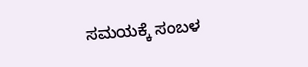ಸಮಯಕ್ಕೆ ಸಂಬಳ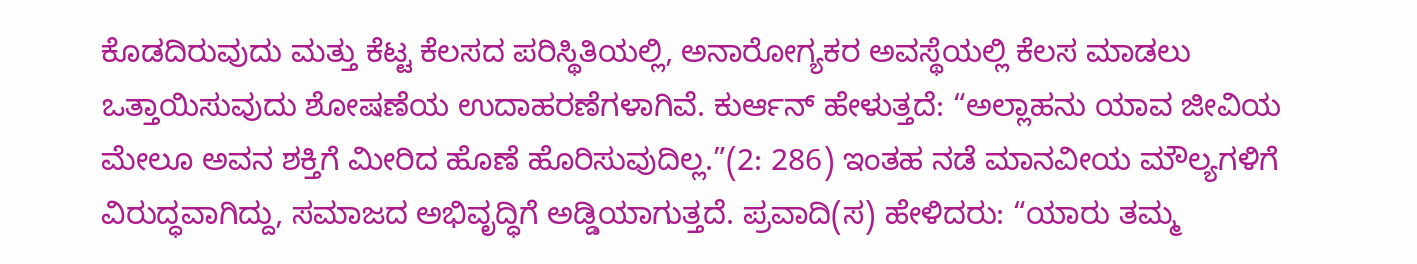ಕೊಡದಿರುವುದು ಮತ್ತು ಕೆಟ್ಟ ಕೆಲಸದ ಪರಿಸ್ಥಿತಿಯಲ್ಲಿ, ಅನಾರೋಗ್ಯಕರ ಅವಸ್ಥೆಯಲ್ಲಿ ಕೆಲಸ ಮಾಡಲು ಒತ್ತಾಯಿಸುವುದು ಶೋಷಣೆಯ ಉದಾಹರಣೆಗಳಾಗಿವೆ. ಕುರ್ಆನ್ ಹೇಳುತ್ತದೆ: “ಅಲ್ಲಾಹನು ಯಾವ ಜೀವಿಯ ಮೇಲೂ ಅವನ ಶಕ್ತಿಗೆ ಮೀರಿದ ಹೊಣೆ ಹೊರಿಸುವುದಿಲ್ಲ.”(2: 286) ಇಂತಹ ನಡೆ ಮಾನವೀಯ ಮೌಲ್ಯಗಳಿಗೆ ವಿರುದ್ಧವಾಗಿದ್ದು, ಸಮಾಜದ ಅಭಿವೃದ್ಧಿಗೆ ಅಡ್ಡಿಯಾಗುತ್ತದೆ. ಪ್ರವಾದಿ(ಸ) ಹೇಳಿದರು: “ಯಾರು ತಮ್ಮ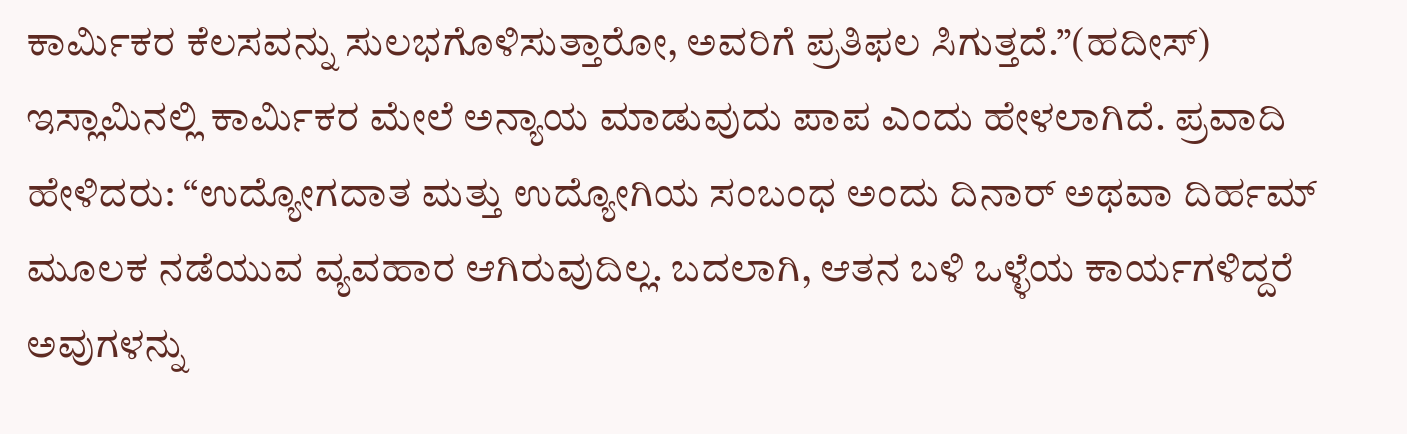ಕಾರ್ಮಿಕರ ಕೆಲಸವನ್ನು ಸುಲಭಗೊಳಿಸುತ್ತಾರೋ, ಅವರಿಗೆ ಪ್ರತಿಫಲ ಸಿಗುತ್ತದೆ.”(ಹದೀಸ್) ಇಸ್ಲಾಮಿನಲ್ಲಿ ಕಾರ್ಮಿಕರ ಮೇಲೆ ಅನ್ಯಾಯ ಮಾಡುವುದು ಪಾಪ ಎಂದು ಹೇಳಲಾಗಿದೆ. ಪ್ರವಾದಿ ಹೇಳಿದರು: “ಉದ್ಯೋಗದಾತ ಮತ್ತು ಉದ್ಯೋಗಿಯ ಸಂಬಂಧ ಅಂದು ದಿನಾರ್ ಅಥವಾ ದಿರ್ಹಮ್ ಮೂಲಕ ನಡೆಯುವ ವ್ಯವಹಾರ ಆಗಿರುವುದಿಲ್ಲ. ಬದಲಾಗಿ, ಆತನ ಬಳಿ ಒಳ್ಳೆಯ ಕಾರ್ಯಗಳಿದ್ದರೆ ಅವುಗಳನ್ನು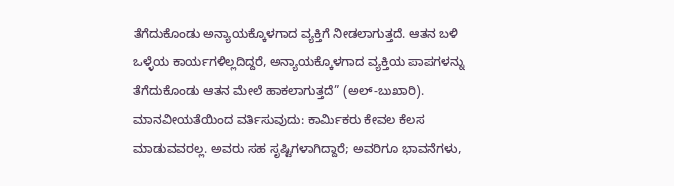ತೆಗೆದುಕೊಂಡು ಅನ್ಯಾಯಕ್ಕೊಳಗಾದ ವ್ಯಕ್ತಿಗೆ ನೀಡಲಾಗುತ್ತದೆ. ಆತನ ಬಳಿ ಒಳ್ಳೆಯ ಕಾರ್ಯಗಳಿಲ್ಲದಿದ್ದರೆ, ಅನ್ಯಾಯಕ್ಕೊಳಗಾದ ವ್ಯಕ್ತಿಯ ಪಾಪಗಳನ್ನು ತೆಗೆದುಕೊಂಡು ಆತನ ಮೇಲೆ ಹಾಕಲಾಗುತ್ತದೆ” (ಅಲ್-ಬುಖಾರಿ).
ಮಾನವೀಯತೆಯಿಂದ ವರ್ತಿಸುವುದು: ಕಾರ್ಮಿಕರು ಕೇವಲ ಕೆಲಸ ಮಾಡುವವರಲ್ಲ. ಅವರು ಸಹ ಸೃಷ್ಟಿಗಳಾಗಿದ್ದಾರೆ; ಅವರಿಗೂ ಭಾವನೆಗಳು,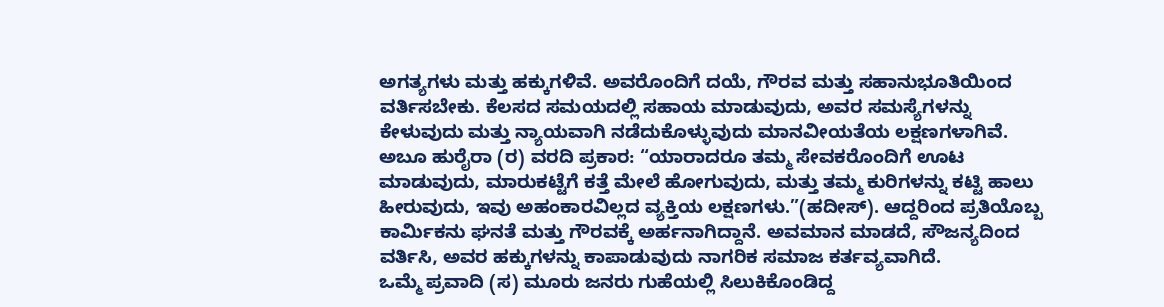ಅಗತ್ಯಗಳು ಮತ್ತು ಹಕ್ಕುಗಳಿವೆ. ಅವರೊಂದಿಗೆ ದಯೆ, ಗೌರವ ಮತ್ತು ಸಹಾನುಭೂತಿಯಿಂದ ವರ್ತಿಸಬೇಕು. ಕೆಲಸದ ಸಮಯದಲ್ಲಿ ಸಹಾಯ ಮಾಡುವುದು, ಅವರ ಸಮಸ್ಯೆಗಳನ್ನು ಕೇಳುವುದು ಮತ್ತು ನ್ಯಾಯವಾಗಿ ನಡೆದುಕೊಳ್ಳುವುದು ಮಾನವೀಯತೆಯ ಲಕ್ಷಣಗಳಾಗಿವೆ. ಅಬೂ ಹುರೈರಾ (ರ) ವರದಿ ಪ್ರಕಾರ: “ಯಾರಾದರೂ ತಮ್ಮ ಸೇವಕರೊಂದಿಗೆ ಊಟ ಮಾಡುವುದು, ಮಾರುಕಟ್ಟೆಗೆ ಕತ್ತೆ ಮೇಲೆ ಹೋಗುವುದು, ಮತ್ತು ತಮ್ಮ ಕುರಿಗಳನ್ನು ಕಟ್ಟಿ ಹಾಲು ಹೀರುವುದು, ಇವು ಅಹಂಕಾರವಿಲ್ಲದ ವ್ಯಕ್ತಿಯ ಲಕ್ಷಣಗಳು.”(ಹದೀಸ್). ಆದ್ದರಿಂದ ಪ್ರತಿಯೊಬ್ಬ ಕಾರ್ಮಿಕನು ಘನತೆ ಮತ್ತು ಗೌರವಕ್ಕೆ ಅರ್ಹನಾಗಿದ್ದಾನೆ. ಅವಮಾನ ಮಾಡದೆ, ಸೌಜನ್ಯದಿಂದ ವರ್ತಿಸಿ, ಅವರ ಹಕ್ಕುಗಳನ್ನು ಕಾಪಾಡುವುದು ನಾಗರಿಕ ಸಮಾಜ ಕರ್ತವ್ಯವಾಗಿದೆ.
ಒಮ್ಮೆ ಪ್ರವಾದಿ (ಸ) ಮೂರು ಜನರು ಗುಹೆಯಲ್ಲಿ ಸಿಲುಕಿಕೊಂಡಿದ್ದ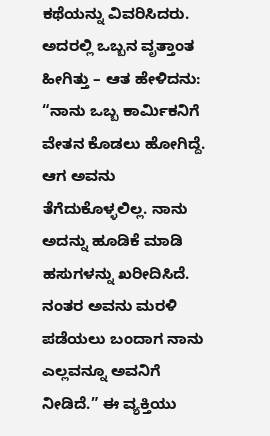ಕಥೆಯನ್ನು ವಿವರಿಸಿದರು. ಅದರಲ್ಲಿ ಒಬ್ಬನ ವೃತ್ತಾಂತ ಹೀಗಿತ್ತು – ಆತ ಹೇಳಿದನು: “ನಾನು ಒಬ್ಬ ಕಾರ್ಮಿಕನಿಗೆ ವೇತನ ಕೊಡಲು ಹೋಗಿದ್ದೆ. ಆಗ ಅವನು ತೆಗೆದುಕೊಳ್ಳಲಿಲ್ಲ. ನಾನು ಅದನ್ನು ಹೂಡಿಕೆ ಮಾಡಿ ಹಸುಗಳನ್ನು ಖರೀದಿಸಿದೆ. ನಂತರ ಅವನು ಮರಳಿ ಪಡೆಯಲು ಬಂದಾಗ ನಾನು ಎಲ್ಲವನ್ನೂ ಅವನಿಗೆ ನೀಡಿದೆ.” ಈ ವ್ಯಕ್ತಿಯು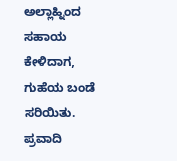ಅಲ್ಲಾಹ್ನಿಂದ ಸಹಾಯ ಕೇಳಿದಾಗ, ಗುಹೆಯ ಬಂಡೆ ಸರಿಯಿತು. ಪ್ರವಾದಿ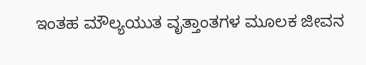ಇಂತಹ ಮೌಲ್ಯಯುತ ವೃತ್ತಾಂತಗಳ ಮೂಲಕ ಜೀವನ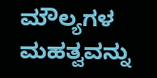ಮೌಲ್ಯಗಳ ಮಹತ್ವವನ್ನು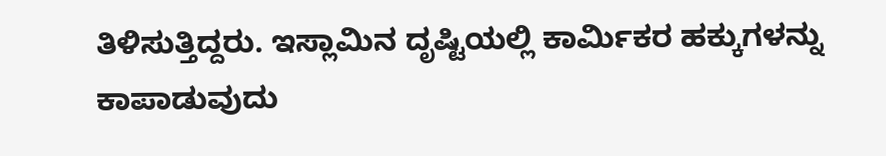ತಿಳಿಸುತ್ತಿದ್ದರು. ಇಸ್ಲಾಮಿನ ದೃಷ್ಟಿಯಲ್ಲಿ ಕಾರ್ಮಿಕರ ಹಕ್ಕುಗಳನ್ನು ಕಾಪಾಡುವುದು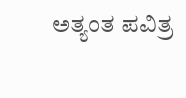ಅತ್ಯಂತ ಪವಿತ್ರ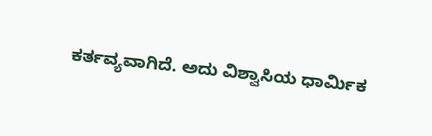ಕರ್ತವ್ಯವಾಗಿದೆ. ಅದು ವಿಶ್ವಾಸಿಯ ಧಾರ್ಮಿಕ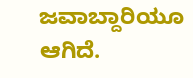ಜವಾಬ್ದಾರಿಯೂ ಆಗಿದೆ.